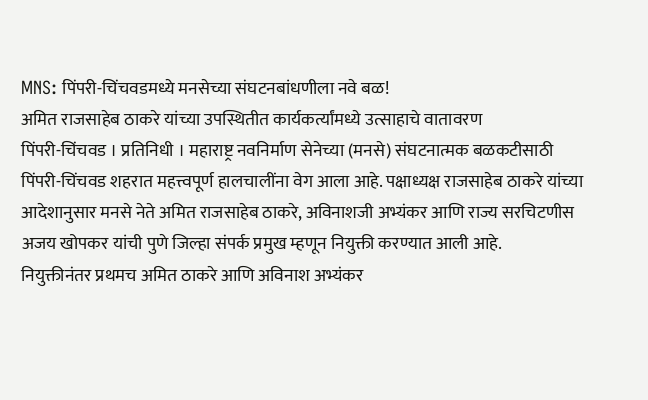MNS: पिंपरी-चिंचवडमध्ये मनसेच्या संघटनबांधणीला नवे बळ!
अमित राजसाहेब ठाकरे यांच्या उपस्थितीत कार्यकर्त्यांमध्ये उत्साहाचे वातावरण
पिंपरी-चिंचवड । प्रतिनिधी । महाराष्ट्र नवनिर्माण सेनेच्या (मनसे) संघटनात्मक बळकटीसाठी पिंपरी-चिंचवड शहरात महत्त्वपूर्ण हालचालींना वेग आला आहे. पक्षाध्यक्ष राजसाहेब ठाकरे यांच्या आदेशानुसार मनसे नेते अमित राजसाहेब ठाकरे, अविनाशजी अभ्यंकर आणि राज्य सरचिटणीस अजय खोपकर यांची पुणे जिल्हा संपर्क प्रमुख म्हणून नियुक्ती करण्यात आली आहे.
नियुक्तीनंतर प्रथमच अमित ठाकरे आणि अविनाश अभ्यंकर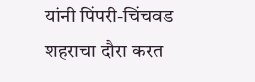यांनी पिंपरी-चिंचवड शहराचा दौरा करत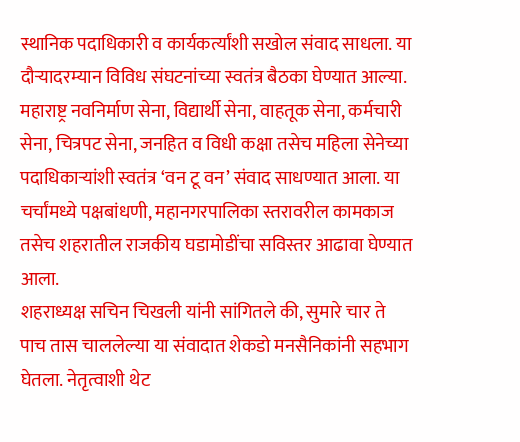स्थानिक पदाधिकारी व कार्यकर्त्यांशी सखोल संवाद साधला. या दौऱ्यादरम्यान विविध संघटनांच्या स्वतंत्र बैठका घेण्यात आल्या. महाराष्ट्र नवनिर्माण सेना, विद्यार्थी सेना, वाहतूक सेना, कर्मचारी सेना, चित्रपट सेना, जनहित व विधी कक्षा तसेच महिला सेनेच्या पदाधिकाऱ्यांशी स्वतंत्र ‘वन टू वन’ संवाद साधण्यात आला. या चर्चांमध्ये पक्षबांधणी, महानगरपालिका स्तरावरील कामकाज तसेच शहरातील राजकीय घडामोडींचा सविस्तर आढावा घेण्यात आला.
शहराध्यक्ष सचिन चिखली यांनी सांगितले की, सुमारे चार ते पाच तास चाललेल्या या संवादात शेकडो मनसैनिकांनी सहभाग घेतला. नेतृत्वाशी थेट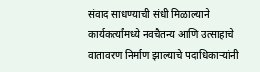संवाद साधण्याची संधी मिळाल्याने कार्यकर्त्यांमध्ये नवचैतन्य आणि उत्साहाचे वातावरण निर्माण झाल्याचे पदाधिकाऱ्यांनी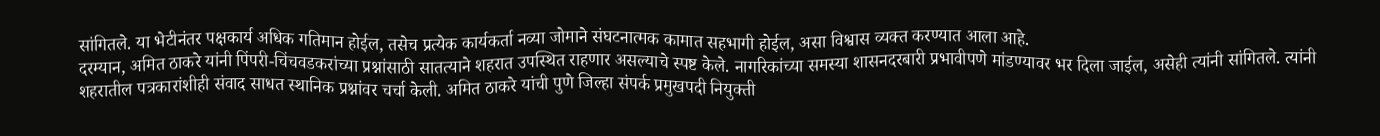सांगितले. या भेटीनंतर पक्षकार्य अधिक गतिमान होईल, तसेच प्रत्येक कार्यकर्ता नव्या जोमाने संघटनात्मक कामात सहभागी होईल, असा विश्वास व्यक्त करण्यात आला आहे.
दरम्यान, अमित ठाकरे यांनी पिंपरी-चिंचवडकरांच्या प्रश्नांसाठी सातत्याने शहरात उपस्थित राहणार असल्याचे स्पष्ट केले. नागरिकांच्या समस्या शासनदरबारी प्रभावीपणे मांडण्यावर भर दिला जाईल, असेही त्यांनी सांगितले. त्यांनी शहरातील पत्रकारांशीही संवाद साधत स्थानिक प्रश्नांवर चर्चा केली. अमित ठाकरे यांची पुणे जिल्हा संपर्क प्रमुखपदी नियुक्ती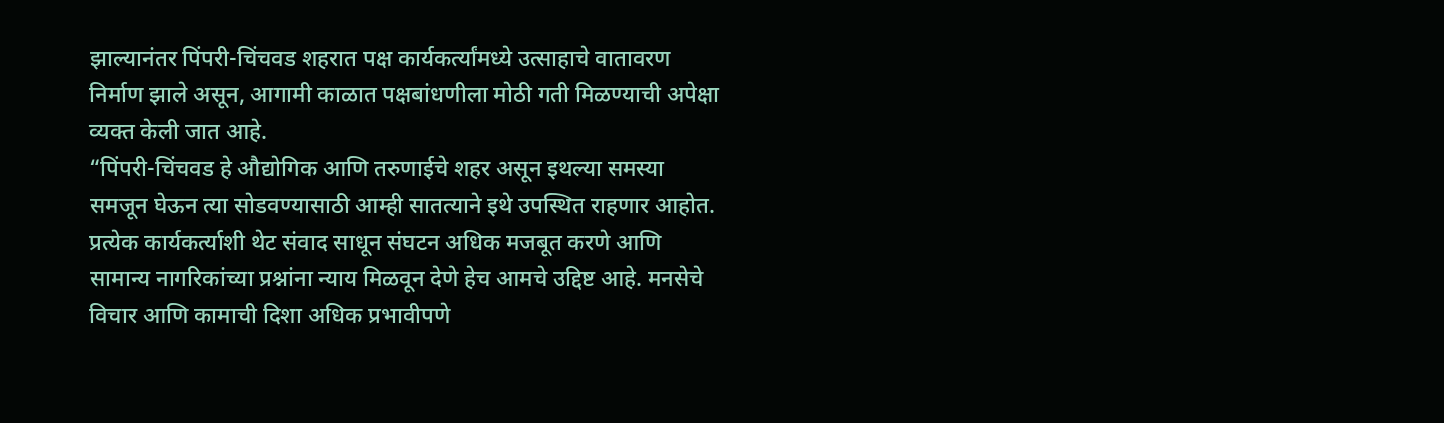झाल्यानंतर पिंपरी-चिंचवड शहरात पक्ष कार्यकर्त्यांमध्ये उत्साहाचे वातावरण निर्माण झाले असून, आगामी काळात पक्षबांधणीला मोठी गती मिळण्याची अपेक्षा व्यक्त केली जात आहे.
“पिंपरी-चिंचवड हे औद्योगिक आणि तरुणाईचे शहर असून इथल्या समस्या समजून घेऊन त्या सोडवण्यासाठी आम्ही सातत्याने इथे उपस्थित राहणार आहोत. प्रत्येक कार्यकर्त्याशी थेट संवाद साधून संघटन अधिक मजबूत करणे आणि सामान्य नागरिकांच्या प्रश्नांना न्याय मिळवून देणे हेच आमचे उद्दिष्ट आहे. मनसेचे विचार आणि कामाची दिशा अधिक प्रभावीपणे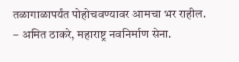तळागाळापर्यंत पोहोचवण्यावर आमचा भर राहील.
– अमित ठाकरे, महाराष्ट्र नवनिर्माण सेना.